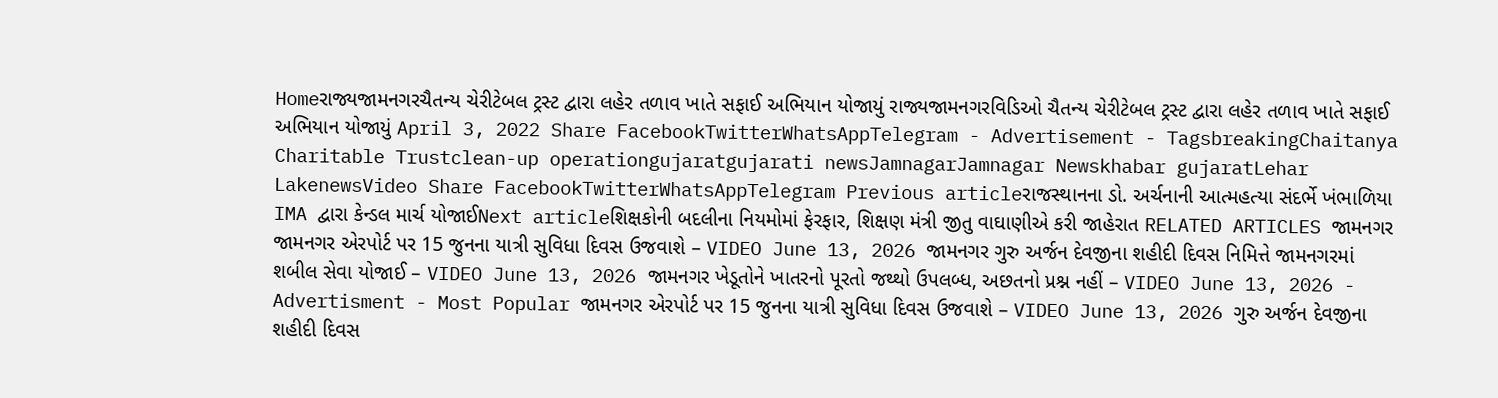Homeરાજ્યજામનગરચૈતન્ય ચેરીટેબલ ટ્રસ્ટ દ્વારા લહેર તળાવ ખાતે સફાઈ અભિયાન યોજાયું રાજ્યજામનગરવિડિઓ ચૈતન્ય ચેરીટેબલ ટ્રસ્ટ દ્વારા લહેર તળાવ ખાતે સફાઈ અભિયાન યોજાયું April 3, 2022 Share FacebookTwitterWhatsAppTelegram - Advertisement - TagsbreakingChaitanya Charitable Trustclean-up operationgujaratgujarati newsJamnagarJamnagar Newskhabar gujaratLehar LakenewsVideo Share FacebookTwitterWhatsAppTelegram Previous articleરાજસ્થાનના ડો. અર્ચનાની આત્મહત્યા સંદર્ભે ખંભાળિયા IMA દ્વારા કેન્ડલ માર્ચ યોજાઈNext articleશિક્ષકોની બદલીના નિયમોમાં ફેરફાર, શિક્ષણ મંત્રી જીતુ વાઘાણીએ કરી જાહેરાત RELATED ARTICLES જામનગર જામનગર એરપોર્ટ પર 15 જુનના યાત્રી સુવિધા દિવસ ઉજવાશે – VIDEO June 13, 2026 જામનગર ગુરુ અર્જન દેવજીના શહીદી દિવસ નિમિત્તે જામનગરમાં શબીલ સેવા યોજાઈ – VIDEO June 13, 2026 જામનગર ખેડૂતોને ખાતરનો પૂરતો જથ્થો ઉપલબ્ધ, અછતનો પ્રશ્ન નહીં – VIDEO June 13, 2026 - Advertisment - Most Popular જામનગર એરપોર્ટ પર 15 જુનના યાત્રી સુવિધા દિવસ ઉજવાશે – VIDEO June 13, 2026 ગુરુ અર્જન દેવજીના શહીદી દિવસ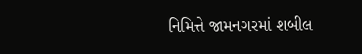નિમિત્તે જામનગરમાં શબીલ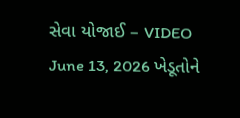સેવા યોજાઈ – VIDEO June 13, 2026 ખેડૂતોને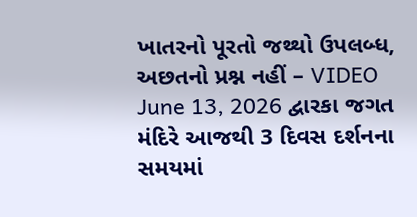ખાતરનો પૂરતો જથ્થો ઉપલબ્ધ, અછતનો પ્રશ્ન નહીં – VIDEO June 13, 2026 દ્વારકા જગત મંદિરે આજથી 3 દિવસ દર્શનના સમયમાં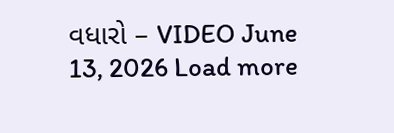વધારો – VIDEO June 13, 2026 Load more